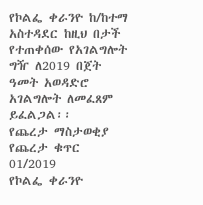የኮልፌ ቀራንዮ ከ/ከተማ አስተዳደር ከዚህ በታች የተጠቀሰው የአገልግሎት ግዥ ለ2019 በጀት ዓመት አወዳድሮ አገልግሎት ለመፈጸም ይፈልጋል፡፡
የጨረታ ማስታወቂያ
የጨረታ ቁጥር 01/2019
የኮልፌ ቀራንዮ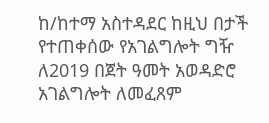ከ/ከተማ አስተዳደር ከዚህ በታች የተጠቀሰው የአገልግሎት ግዥ ለ2019 በጀት ዓመት አወዳድሮ አገልግሎት ለመፈጸም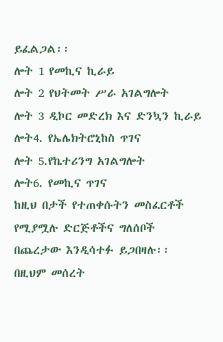ይፈልጋል፡፡
ሎት 1 የመኪና ኪራይ
ሎት 2 የህትመት ሥራ አገልግሎት
ሎት 3 ዲኮር መድረክ እና ድንኳን ኪራይ
ሎት4. የኤሌክትሮኒከስ ጥገና
ሎት 5.የኬተሪንግ አገልግሎት
ሎት6. የመኪና ጥገና
ከዚህ በታች የተጠቀሱትን መስፈርቶች የሚያሟሉ ድርጅቶችና ግለሰቦች በጨረታው እንዲሳተፉ ይጋበዛሉ፡፡ በዚህም መሰረት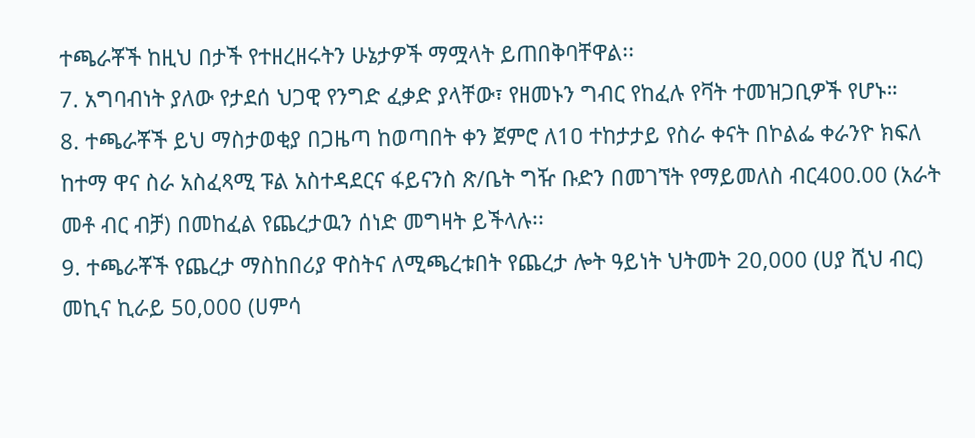ተጫራቾች ከዚህ በታች የተዘረዘሩትን ሁኔታዎች ማሟላት ይጠበቅባቸዋል፡፡
7. አግባብነት ያለው የታደሰ ህጋዊ የንግድ ፈቃድ ያላቸው፣ የዘመኑን ግብር የከፈሉ የቫት ተመዝጋቢዎች የሆኑ።
8. ተጫራቾች ይህ ማስታወቂያ በጋዜጣ ከወጣበት ቀን ጀምሮ ለ1ዐ ተከታታይ የስራ ቀናት በኮልፌ ቀራንዮ ክፍለ ከተማ ዋና ስራ አስፈጻሚ ፑል አስተዳደርና ፋይናንስ ጽ/ቤት ግዥ ቡድን በመገኘት የማይመለስ ብር400.00 (አራት መቶ ብር ብቻ) በመከፈል የጨረታዉን ሰነድ መግዛት ይችላሉ፡፡
9. ተጫራቾች የጨረታ ማስከበሪያ ዋስትና ለሚጫረቱበት የጨረታ ሎት ዓይነት ህትመት 20,000 (ሀያ ሺህ ብር) መኪና ኪራይ 50,000 (ሀምሳ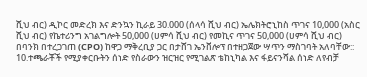ሺህ ብር) ዲኮር መድረክ እና ድንኳን ኪራይ 30.000 (ሰላሳ ሺህ ብር) ኤሌክትሮኒከስ ጥገና 10,000 (አስር ሺህ ብር) የኬተሪንግ አገልግሎት 50,000 (ሀምሳ ሺህ ብር) የመኪና ጥገና 50,000 (ሀምሳ ሺህ ብር) በባንክ በተረጋገጠ (CPO) ከዋጋ ማቅረቢያ ጋር በታሸገ ኤንቨሎፕ በተዘጋጀው ሣጥን ማስገባት አለባቸው::
10.ተጫራቾች የሚያቀርቡትን ሰነድ የስራውን ዝርዝር የሚገልጽ ቴከኒካል እና ፋይናንሻል ሰነድ ለየብቻ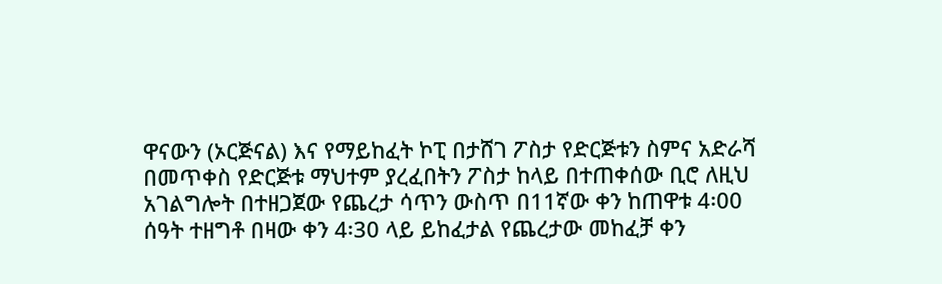ዋናውን (ኦርጅናል) እና የማይከፈት ኮፒ በታሸገ ፖስታ የድርጅቱን ስምና አድራሻ በመጥቀስ የድርጅቱ ማህተም ያረፈበትን ፖስታ ከላይ በተጠቀሰው ቢሮ ለዚህ አገልግሎት በተዘጋጀው የጨረታ ሳጥን ውስጥ በ11ኛው ቀን ከጠዋቱ 4፡00 ሰዓት ተዘግቶ በዛው ቀን 4፡30 ላይ ይከፈታል የጨረታው መከፈቻ ቀን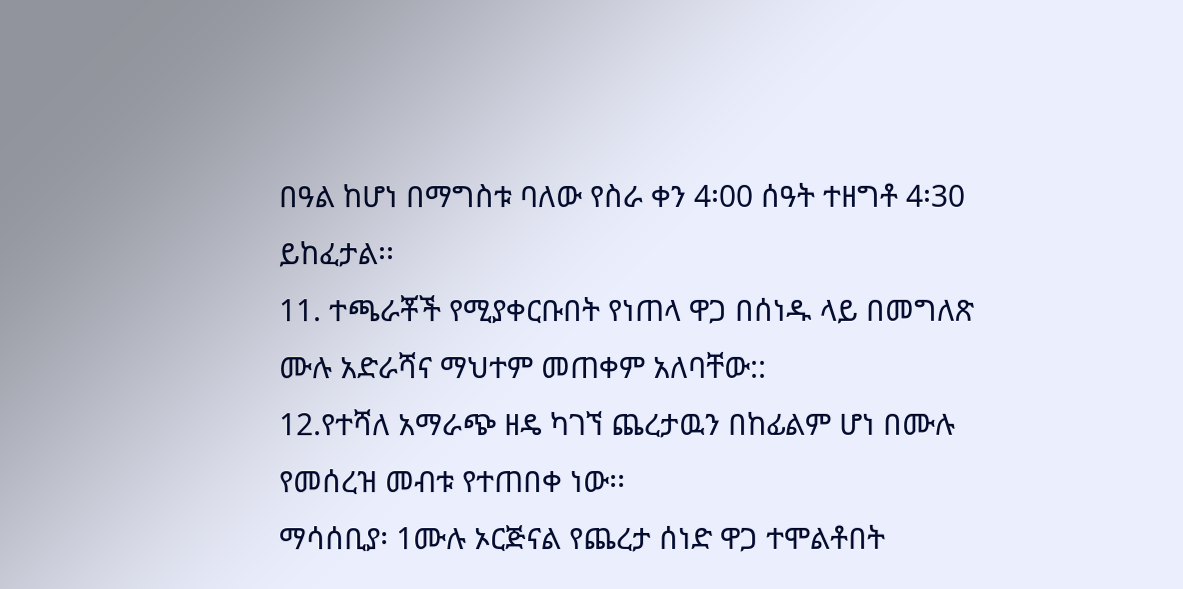በዓል ከሆነ በማግስቱ ባለው የስራ ቀን 4፡00 ሰዓት ተዘግቶ 4፡30 ይከፈታል፡፡
11. ተጫራቾች የሚያቀርቡበት የነጠላ ዋጋ በሰነዱ ላይ በመግለጽ ሙሉ አድራሻና ማህተም መጠቀም አለባቸው::
12.የተሻለ አማራጭ ዘዴ ካገኘ ጨረታዉን በከፊልም ሆነ በሙሉ የመሰረዝ መብቱ የተጠበቀ ነው፡፡
ማሳሰቢያ፡ 1ሙሉ ኦርጅናል የጨረታ ሰነድ ዋጋ ተሞልቶበት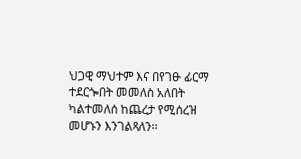ህጋዊ ማህተም እና በየገፁ ፊርማ ተደርጐበት መመለስ አለበት ካልተመለሰ ከጨረታ የሚሰረዝ መሆኑን እንገልጻለን፡፡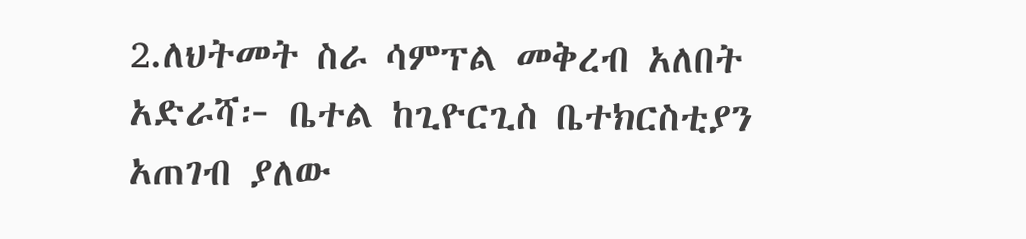2.ለህትመት ስራ ሳምፕል መቅረብ አለበት
አድራሻ፦ ቤተል ከጊዮርጊስ ቤተክርስቲያን አጠገብ ያለው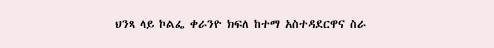ህንጻ ላይ ኮልፌ ቀራንዮ ክፍለ ከተማ አስተዳደርዋና ስራ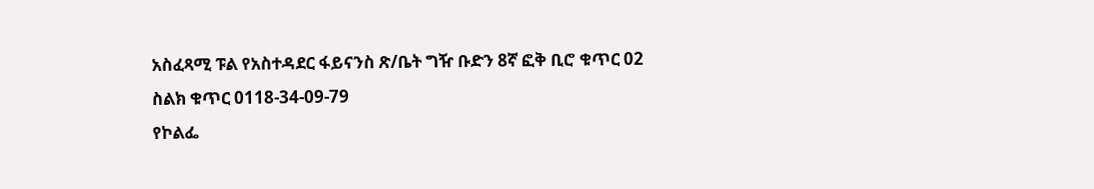አስፈጻሚ ፑል የአስተዳደር ፋይናንስ ጽ/ቤት ግዥ ቡድን 8ኛ ፎቅ ቢሮ ቁጥር 02
ስልክ ቁጥር 0118-34-09-79
የኮልፌ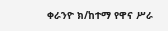ቀራንዮ ክ/ከተማ የዋና ሥራ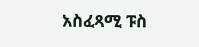አስፈጻሚ ፑስ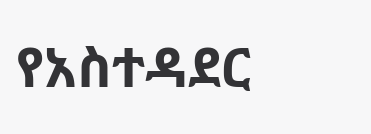የአስተዳደር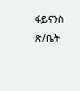ፋይናንስ ጽ/ቤት